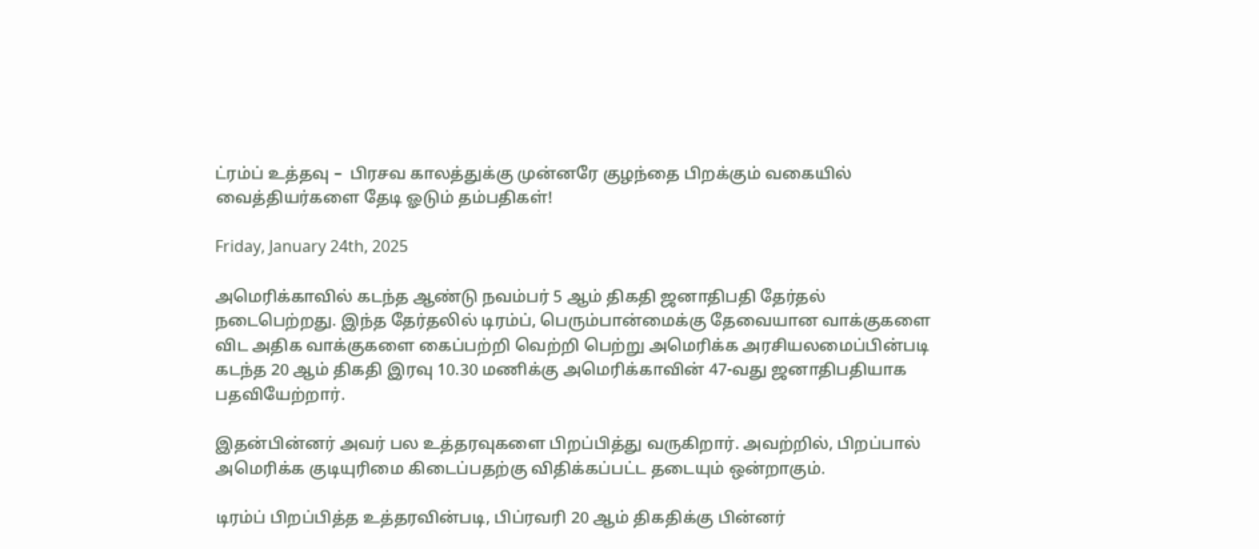ட்ரம்ப் உத்தவு –  பிரசவ காலத்துக்கு முன்னரே குழந்தை பிறக்கும் வகையில் வைத்தியர்களை தேடி ஓடும் தம்பதிகள்!

Friday, January 24th, 2025

அமெரிக்காவில் கடந்த ஆண்டு நவம்பர் 5 ஆம் திகதி ஜனாதிபதி தேர்தல் நடைபெற்றது. இந்த தேர்தலில் டிரம்ப், பெரும்பான்மைக்கு தேவையான வாக்குகளை விட அதிக வாக்குகளை கைப்பற்றி வெற்றி பெற்று அமெரிக்க அரசியலமைப்பின்படி கடந்த 20 ஆம் திகதி இரவு 10.30 மணிக்கு அமெரிக்காவின் 47-வது ஜனாதிபதியாக பதவியேற்றார்.

இதன்பின்னர் அவர் பல உத்தரவுகளை பிறப்பித்து வருகிறார். அவற்றில், பிறப்பால் அமெரிக்க குடியுரிமை கிடைப்பதற்கு விதிக்கப்பட்ட தடையும் ஒன்றாகும்.

டிரம்ப் பிறப்பித்த உத்தரவின்படி, பிப்ரவரி 20 ஆம் திகதிக்கு பின்னர்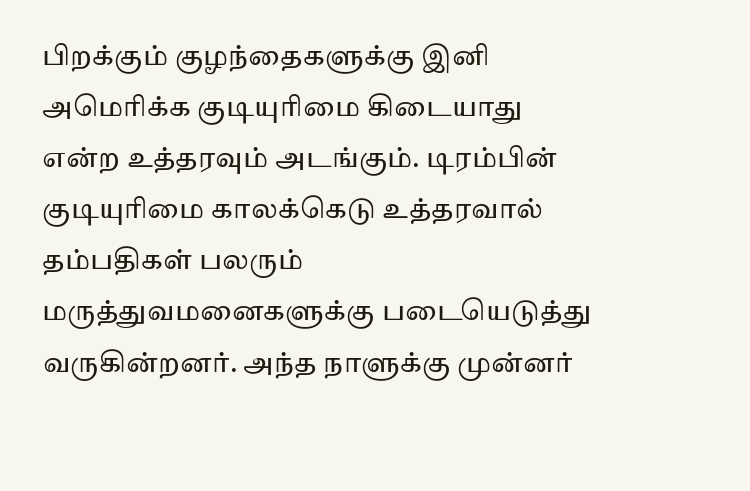பிறக்கும் குழந்தைகளுக்கு இனி அமெரிக்க குடியுரிமை கிடையாது என்ற உத்தரவும் அடங்கும். டிரம்பின் குடியுரிமை காலக்கெடு உத்தரவால் தம்பதிகள் பலரும் மருத்துவமனைகளுக்கு படையெடுத்து வருகின்றனர். அந்த நாளுக்கு முன்னர்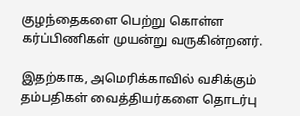குழந்தைகளை பெற்று கொள்ள கர்ப்பிணிகள் முயன்று வருகின்றனர்.

இதற்காக, அமெரிக்காவில் வசிக்கும் தம்பதிகள் வைத்தியர்களை தொடர்பு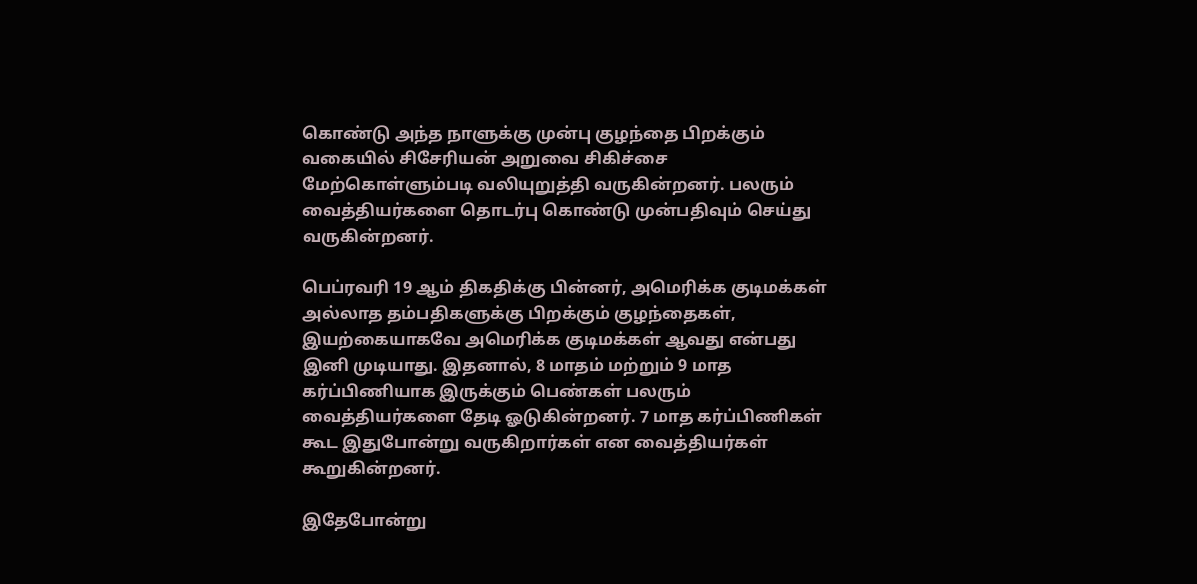கொண்டு அந்த நாளுக்கு முன்பு குழந்தை பிறக்கும் வகையில் சிசேரியன் அறுவை சிகிச்சை மேற்கொள்ளும்படி வலியுறுத்தி வருகின்றனர். பலரும் வைத்தியர்களை தொடர்பு கொண்டு முன்பதிவும் செய்து வருகின்றனர்.

பெப்ரவரி 19 ஆம் திகதிக்கு பின்னர், அமெரிக்க குடிமக்கள் அல்லாத தம்பதிகளுக்கு பிறக்கும் குழந்தைகள், இயற்கையாகவே அமெரிக்க குடிமக்கள் ஆவது என்பது இனி முடியாது. இதனால், 8 மாதம் மற்றும் 9 மாத கர்ப்பிணியாக இருக்கும் பெண்கள் பலரும் வைத்தியர்களை தேடி ஓடுகின்றனர். 7 மாத கர்ப்பிணிகள் கூட இதுபோன்று வருகிறார்கள் என வைத்தியர்கள் கூறுகின்றனர்.

இதேபோன்று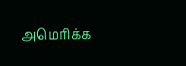அமெரிக்க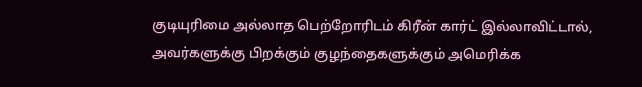குடியுரிமை அல்லாத பெற்றோரிடம் கிரீன் கார்ட் இல்லாவிட்டால், அவர்களுக்கு பிறக்கும் குழந்தைகளுக்கும் அமெரிக்க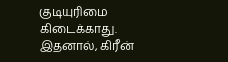குடியுரிமை கிடைக்காது. இதனால், கிரீன்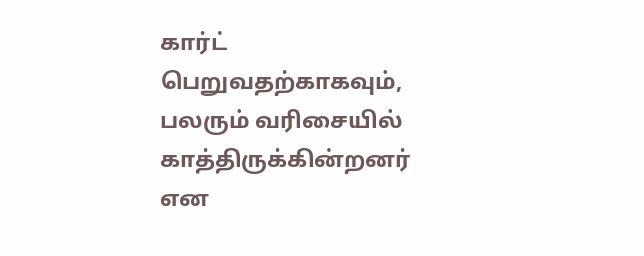கார்ட் பெறுவதற்காகவும், பலரும் வரிசையில் காத்திருக்கின்றனர் என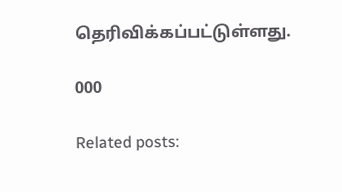தெரிவிக்கப்பட்டுள்ளது.

000

Related posts: